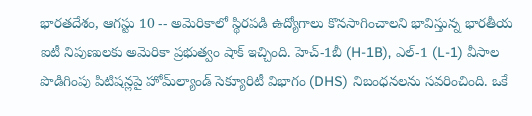భారతదేశం, ఆగస్టు 10 -- అమెరికాలో స్థిరపడి ఉద్యోగాలు కొనసాగించాలని భావిస్తున్న భారతీయ ఐటీ నిపుణులకు అమెరికా ప్రభుత్వం షాక్ ఇచ్చింది. హెచ్-1బీ (H-1B), ఎల్-1 (L-1) వీసాల పొడిగింపు పిటిషన్లపై హోమ్‌ల్యాండ్ సెక్యూరిటీ విభాగం (DHS) నిబంధనలను సవరించింది. ఒకే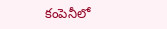కంపెనీలో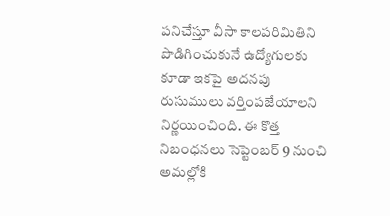పనిచేస్తూ వీసా కాలపరిమితిని పొడిగించుకునే ఉద్యోగులకు కూడా ఇకపై అదనపు రుసుములు వర్తింపజేయాలని నిర్ణయించింది. ఈ కొత్త నిబంధనలు సెప్టెంబర్ 9 నుంచి అమల్లోకి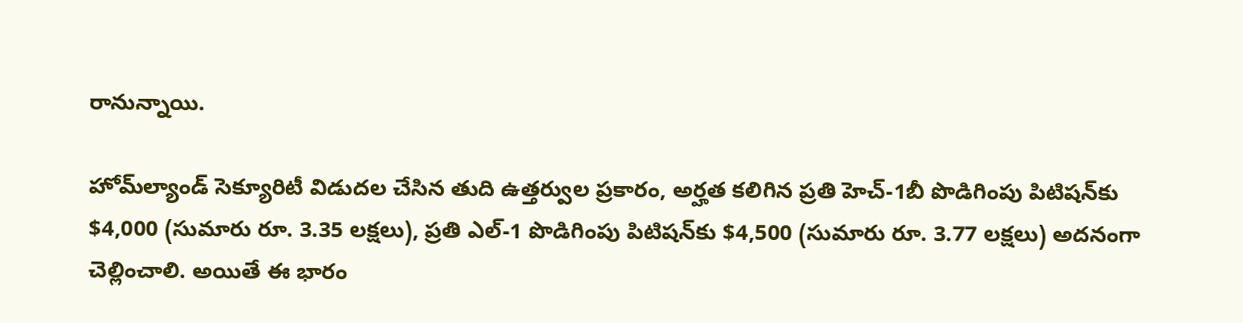రానున్నాయి.

హోమ్‌ల్యాండ్ సెక్యూరిటీ విడుదల చేసిన తుది ఉత్తర్వుల ప్రకారం, అర్హత కలిగిన ప్రతి హెచ్-1బీ పొడిగింపు పిటిషన్‌కు $4,000 (సుమారు రూ. 3.35 లక్షలు), ప్రతి ఎల్-1 పొడిగింపు పిటిషన్‌కు $4,500 (సుమారు రూ. 3.77 లక్షలు) అదనంగా చెల్లించాలి. అయితే ఈ భారం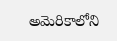అమెరికాలోని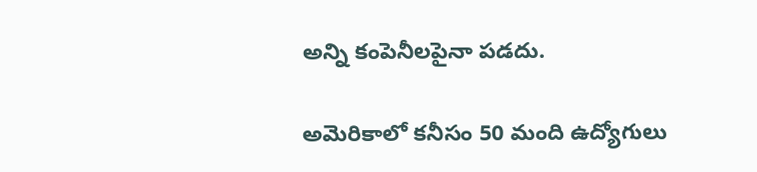అన్ని కంపెనీలపైనా పడదు.

అమెరికాలో కనీసం 50 మంది ఉద్యోగులు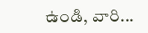ఉండి, వారి...